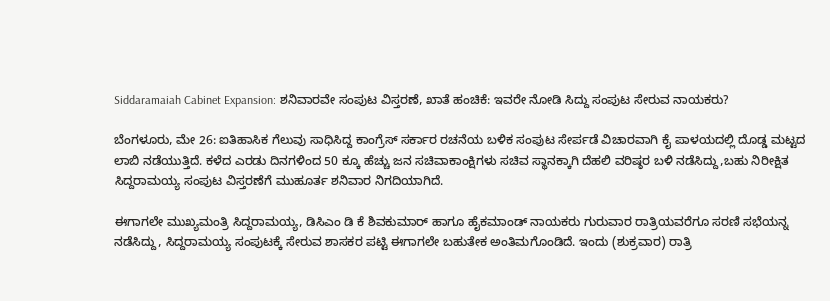Siddaramaiah Cabinet Expansion: ಶನಿವಾರವೇ ಸಂಪುಟ ವಿಸ್ತರಣೆ, ಖಾತೆ ಹಂಚಿಕೆ: ಇವರೇ ನೋಡಿ ಸಿದ್ದು ಸಂಪುಟ ಸೇರುವ ನಾಯಕರು?

ಬೆಂಗಳೂರು, ಮೇ 26: ಐತಿಹಾಸಿಕ ಗೆಲುವು ಸಾಧಿಸಿದ್ದ ಕಾಂಗ್ರೆಸ್‌ ಸರ್ಕಾರ ರಚನೆಯ ಬಳಿಕ ಸಂಪುಟ ಸೇರ್ಪಡೆ ವಿಚಾರವಾಗಿ ಕೈ ಪಾಳಯದಲ್ಲಿ ದೊಡ್ಡ ಮಟ್ಟದ ಲಾಬಿ ನಡೆಯುತ್ತಿದೆ. ಕಳೆದ ಎರಡು ದಿನಗಳಿಂದ 50 ಕ್ಕೂ ಹೆಚ್ಚು ಜನ ಸಚಿವಾಕಾಂಕ್ಷಿಗಳು ಸಚಿವ ಸ್ಥಾನಕ್ಕಾಗಿ ದೆಹಲಿ ವರಿಷ್ಠರ ಬಳಿ ನಡೆಸಿದ್ದು,ಬಹು ನಿರೀಕ್ಷಿತ ಸಿದ್ದರಾಮಯ್ಯ ಸಂಪುಟ ವಿಸ್ತರಣೆಗೆ ಮುಹೂರ್ತ ಶನಿವಾರ ನಿಗದಿಯಾಗಿದೆ.

ಈಗಾಗಲೇ ಮುಖ್ಯಮಂತ್ರಿ ಸಿದ್ದರಾಮಯ್ಯ, ಡಿಸಿಎಂ ಡಿ ಕೆ ಶಿವಕುಮಾರ್‌ ಹಾಗೂ ಹೈಕಮಾಂಡ್‌ ನಾಯಕರು ಗುರುವಾರ ರಾತ್ರಿಯವರೆಗೂ ಸರಣಿ ಸಭೆಯನ್ನ ನಡೆಸಿದ್ದು, ಸಿದ್ದರಾಮಯ್ಯ ಸಂಪುಟಕ್ಕೆ ಸೇರುವ ಶಾಸಕರ ಪಟ್ಟಿ ಈಗಾಗಲೇ ಬಹುತೇಕ ಅಂತಿಮಗೊಂಡಿದೆ. ಇಂದು (ಶುಕ್ರವಾರ) ರಾತ್ರಿ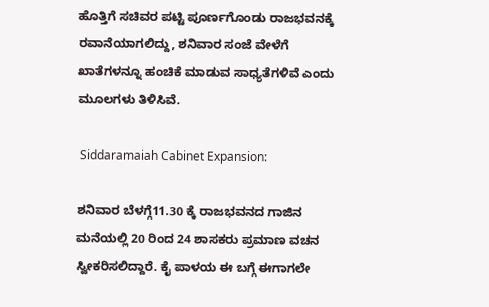ಹೊತ್ತಿಗೆ ಸಚಿವರ ಪಟ್ಟಿ ಪೂರ್ಣಗೊಂಡು ರಾಜಭವನಕ್ಕೆ ರವಾನೆಯಾಗಲಿದ್ದು, ಶನಿವಾರ ಸಂಜೆ ವೇಳೆಗೆ ಖಾತೆಗಳನ್ನೂ ಹಂಚಿಕೆ ಮಾಡುವ ಸಾಧ್ಯತೆಗಳಿವೆ ಎಂದು ಮೂಲಗಳು ತಿಳಿಸಿವೆ.

 Siddaramaiah Cabinet Expansion:

ಶನಿವಾರ ಬೆಳಗ್ಗೆ11.30 ಕ್ಕೆ ರಾಜಭವನದ ಗಾಜಿನ ಮನೆಯಲ್ಲಿ 20 ರಿಂದ 24 ಶಾಸಕರು ಪ್ರಮಾಣ ವಚನ ಸ್ವೀಕರಿಸಲಿದ್ದಾರೆ. ಕೈ ಪಾಳಯ ಈ ಬಗ್ಗೆ ಈಗಾಗಲೇ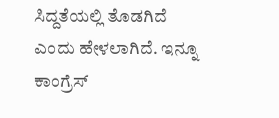ಸಿದ್ದತೆಯಲ್ಲಿ ತೊಡಗಿದೆ ಎಂದು ಹೇಳಲಾಗಿದೆ. ಇನ್ನೂ ಕಾಂಗ್ರೆಸ್‌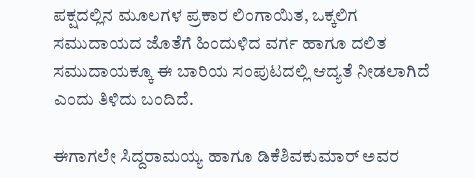ಪಕ್ಷದಲ್ಲಿನ ಮೂಲಗಳ ಪ್ರಕಾರ ಲಿಂಗಾಯಿತ, ಒಕ್ಕಲಿಗ ಸಮುದಾಯದ ಜೊತೆಗೆ ಹಿಂದುಳಿದ ವರ್ಗ ಹಾಗೂ ದಲಿತ ಸಮುದಾಯಕ್ಕೂ ಈ ಬಾರಿಯ ಸಂಪುಟದಲ್ಲಿ ಆದ್ಯತೆ ನೀಡಲಾಗಿದೆ ಎಂದು ತಿಳಿದು ಬಂದಿದೆ.

ಈಗಾಗಲೇ ಸಿದ್ದರಾಮಯ್ಯ ಹಾಗೂ ಡಿಕೆಶಿವಕುಮಾರ್‌ ಅವರ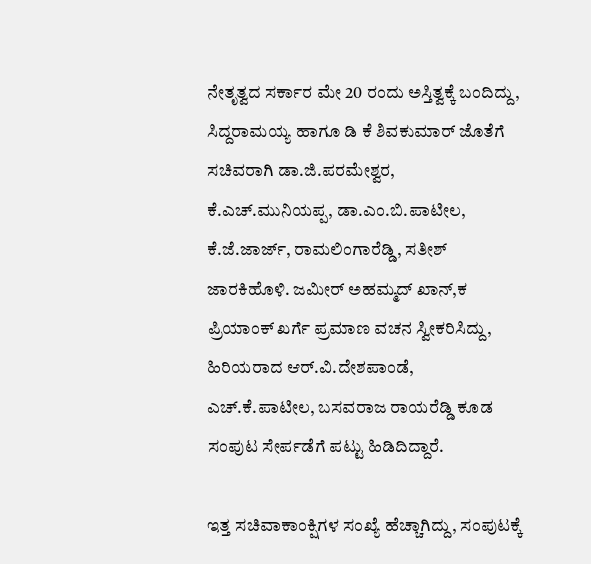ನೇತೃತ್ವದ ಸರ್ಕಾರ ಮೇ 20 ರಂದು ಅಸ್ತಿತ್ವಕ್ಕೆ ಬಂದಿದ್ದು, ಸಿದ್ದರಾಮಯ್ಯ ಹಾಗೂ ಡಿ ಕೆ ಶಿವಕುಮಾರ್‌ ಜೊತೆಗೆ ಸಚಿವರಾಗಿ ಡಾ.ಜಿ.ಪರಮೇಶ್ವರ, ಕೆ.ಎಚ್.ಮುನಿಯಪ್ಪ, ಡಾ.ಎಂ.ಬಿ.ಪಾಟೀಲ, ಕೆ.ಜೆ.ಜಾರ್ಜ್‌, ರಾಮಲಿಂಗಾರೆಡ್ಡಿ, ಸತೀಶ್‌ ಜಾರಕಿಹೊಳಿ. ಜಮೀರ್‌ ಅಹಮ್ಮದ್‌ ಖಾನ್‌,ಕ ಪ್ರಿಯಾಂಕ್‌ ಖರ್ಗೆ ಪ್ರಮಾಣ ವಚನ ಸ್ವೀಕರಿಸಿದ್ದು, ಹಿರಿಯರಾದ ಆರ್.ವಿ.ದೇಶಪಾಂಡೆ, ಎಚ್‌.ಕೆ.ಪಾಟೀಲ, ಬಸವರಾಜ ರಾಯರೆಡ್ಡಿ ಕೂಡ ಸಂಪುಟ ಸೇರ್ಪಡೆಗೆ ಪಟ್ಟು ಹಿಡಿದಿದ್ದಾರೆ.

ಇತ್ತ ಸಚಿವಾಕಾಂಕ್ಷಿಗಳ ಸಂಖ್ಯೆ ಹೆಚ್ಚಾಗಿದ್ದು, ಸಂಪುಟಕ್ಕೆ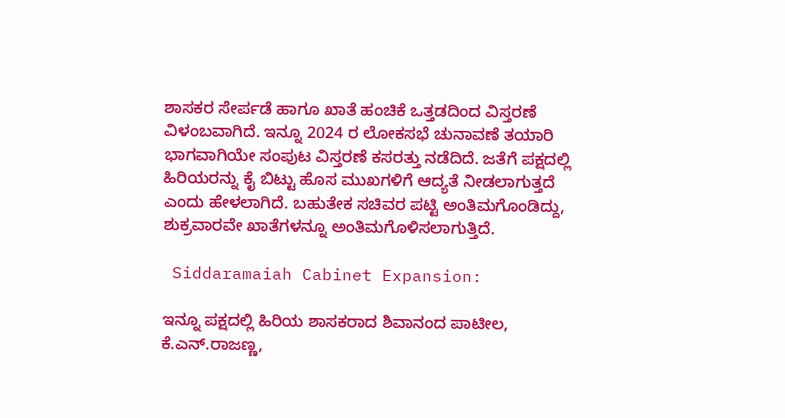ಶಾಸಕರ ಸೇರ್ಪಡೆ ಹಾಗೂ ಖಾತೆ ಹಂಚಿಕೆ ಒತ್ತಡದಿಂದ ವಿಸ್ತರಣೆ ವಿಳಂಬವಾಗಿದೆ. ಇನ್ನೂ 2024 ರ ಲೋಕಸಭೆ ಚುನಾವಣೆ ತಯಾರಿ ಭಾಗವಾಗಿಯೇ ಸಂಪುಟ ವಿಸ್ತರಣೆ ಕಸರತ್ತು ನಡೆದಿದೆ. ಜತೆಗೆ ಪಕ್ಷದಲ್ಲಿ ಹಿರಿಯರನ್ನು ಕೈ ಬಿಟ್ಟು ಹೊಸ ಮುಖಗಳಿಗೆ ಆದ್ಯತೆ ನೀಡಲಾಗುತ್ತದೆ ಎಂದು ಹೇಳಲಾಗಿದೆ. ಬಹುತೇಕ ಸಚಿವರ ಪಟ್ಟಿ ಅಂತಿಮಗೊಂಡಿದ್ದು, ಶುಕ್ರವಾರವೇ ಖಾತೆಗಳನ್ನೂ ಅಂತಿಮಗೊಳಿಸಲಾಗುತ್ತಿದೆ.

 Siddaramaiah Cabinet Expansion:

ಇನ್ನೂ ಪಕ್ಷದಲ್ಲಿ ಹಿರಿಯ ಶಾಸಕರಾದ ಶಿವಾನಂದ ಪಾಟೀಲ, ಕೆ.ಎನ್‌.ರಾಜಣ್ಣ,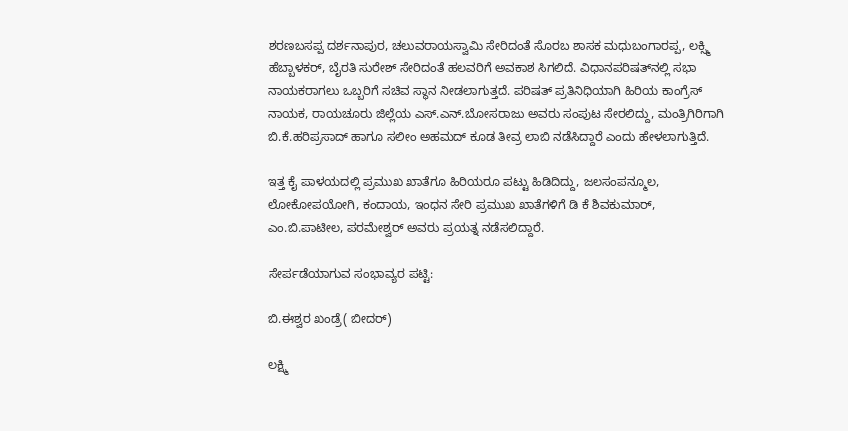ಶರಣಬಸಪ್ಪ ದರ್ಶನಾಪುರ, ಚಲುವರಾಯಸ್ವಾಮಿ ಸೇರಿದಂತೆ ಸೊರಬ ಶಾಸಕ ಮಧುಬಂಗಾರಪ್ಪ, ಲಕ್ಸ್ಮಿ ಹೆಬ್ಬಾಳಕರ್, ಬೈರತಿ ಸುರೇಶ್‌ ‌ಸೇರಿದಂತೆ ಹಲವರಿಗೆ ಅವಕಾಶ ಸಿಗಲಿದೆ. ವಿಧಾನಪರಿಷತ್‌ನಲ್ಲಿ ಸಭಾ ನಾಯಕರಾಗಲು ಒಬ್ಬರಿಗೆ ಸಚಿವ ಸ್ಥಾನ ನೀಡಲಾಗುತ್ತದೆ. ಪರಿಷತ್‌ ಪ್ರತಿನಿಧಿಯಾಗಿ ಹಿರಿಯ ಕಾಂಗ್ರೆಸ್‌ ನಾಯಕ, ರಾಯಚೂರು ಜಿಲ್ಲೆಯ ಎಸ್‌.ಎನ್‌.ಬೋಸರಾಜು ಅವರು ಸಂಪುಟ ಸೇರಲಿದ್ದು, ಮಂತ್ರಿಗಿರಿಗಾಗಿ ಬಿ.ಕೆ.ಹರಿಪ್ರಸಾದ್‌ ಹಾಗೂ ಸಲೀಂ ಅಹಮದ್‌ ಕೂಡ ತೀವ್ರ ಲಾಬಿ ನಡೆಸಿದ್ದಾರೆ ಎಂದು ಹೇಳಲಾಗುತ್ತಿದೆ.

ಇತ್ತ ಕೈ ಪಾಳಯದಲ್ಲಿ ಪ್ರಮುಖ ಖಾತೆಗೂ ಹಿರಿಯರೂ ಪಟ್ಟು ಹಿಡಿದಿದ್ದು, ಜಲಸಂಪನ್ಮೂಲ, ಲೋಕೋಪಯೋಗಿ, ಕಂದಾಯ, ಇಂಧನ ಸೇರಿ ಪ್ರಮುಖ ಖಾತೆಗಳಿಗೆ ಡಿ ಕೆ ಶಿವಕುಮಾರ್‌, ಎಂ.ಬಿ.ಪಾಟೀಲ, ಪರಮೇಶ್ವರ್‌ ಅವರು ಪ್ರಯತ್ನ ನಡೆಸಲಿದ್ದಾರೆ.

ಸೇರ್ಪಡೆಯಾಗುವ ಸಂಭಾವ್ಯರ ಪಟ್ಟಿ:

ಬಿ.ಈಶ್ವರ ಖಂಡ್ರೆ( ಬೀದರ್‌)

ಲಕ್ಷ್ಮಿ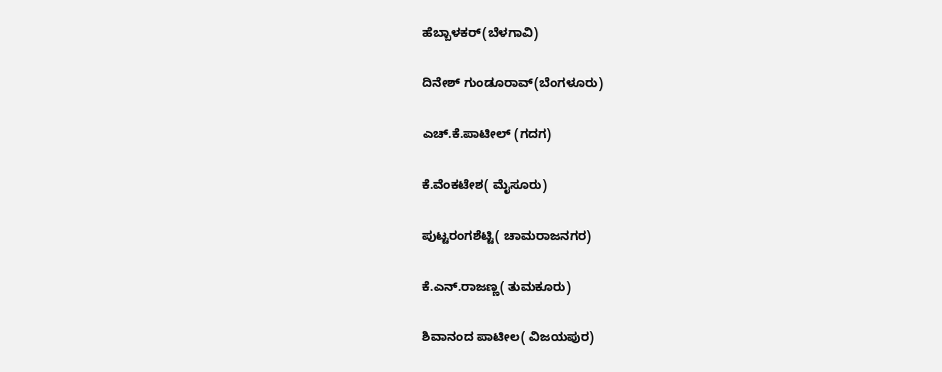ಹೆಬ್ಬಾಳಕರ್‌(ಬೆಳಗಾವಿ)

ದಿನೇಶ್‌ ಗುಂಡೂರಾವ್‌(ಬೆಂಗಳೂರು)

ಎಚ್‌.ಕೆ.ಪಾಟೀಲ್‌ (ಗದಗ)

ಕೆ.ವೆಂಕಟೇಶ( ಮೈಸೂರು)

ಪುಟ್ಟರಂಗಶೆಟ್ಟಿ( ಚಾಮರಾಜನಗರ)

ಕೆ.ಎನ್‌.ರಾಜಣ್ಣ( ತುಮಕೂರು)

ಶಿವಾನಂದ ಪಾಟೀಲ( ವಿಜಯಪುರ)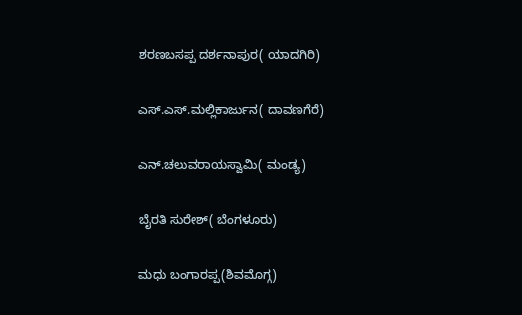ಶರಣಬಸಪ್ಪ ದರ್ಶನಾಪುರ( ಯಾದಗಿರಿ)

ಎಸ್‌.ಎಸ್‌.ಮಲ್ಲಿಕಾರ್ಜುನ( ದಾವಣಗೆರೆ)

ಎನ್‌.ಚಲುವರಾಯಸ್ವಾಮಿ( ಮಂಡ್ಯ)

ಬೈರತಿ ಸುರೇಶ್‌( ಬೆಂಗಳೂರು)

ಮಧು ಬಂಗಾರಪ್ಪ(ಶಿವಮೊಗ್ಗ)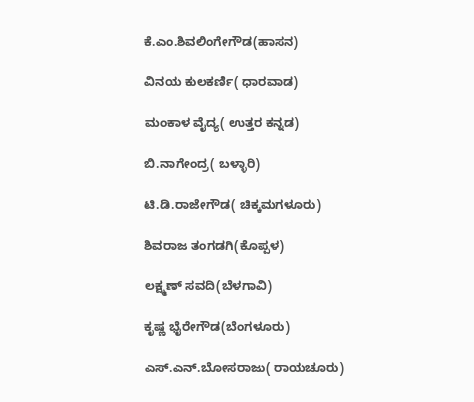ಕೆ.ಎಂ.ಶಿವಲಿಂಗೇಗೌಡ(ಹಾಸನ)

ವಿನಯ ಕುಲಕರ್ಣಿ( ಧಾರವಾಡ)

ಮಂಕಾಳ ವೈದ್ಯ( ಉತ್ತರ ಕನ್ನಡ)

ಬಿ.ನಾಗೇಂದ್ರ( ಬಳ್ಳಾರಿ)

ಟಿ.ಡಿ.ರಾಜೇಗೌಡ( ಚಿಕ್ಕಮಗಳೂರು)

ಶಿವರಾಜ ತಂಗಡಗಿ(ಕೊಪ್ಪಳ)

ಲಕ್ಷ್ಮಣ್‌ ಸವದಿ(ಬೆಳಗಾವಿ)

ಕೃಷ್ಣ ಭೈರೇಗೌಡ(ಬೆಂಗಳೂರು)

ಎಸ್‌.ಎನ್‌.ಬೋಸರಾಜು( ರಾಯಚೂರು)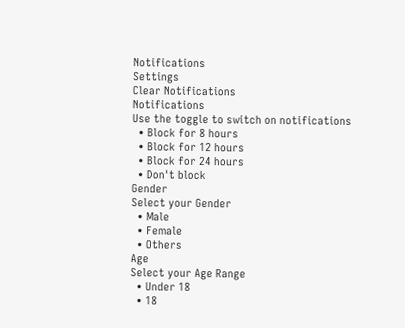Notifications
Settings
Clear Notifications
Notifications
Use the toggle to switch on notifications
  • Block for 8 hours
  • Block for 12 hours
  • Block for 24 hours
  • Don't block
Gender
Select your Gender
  • Male
  • Female
  • Others
Age
Select your Age Range
  • Under 18
  • 18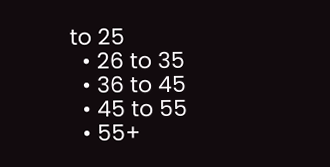to 25
  • 26 to 35
  • 36 to 45
  • 45 to 55
  • 55+